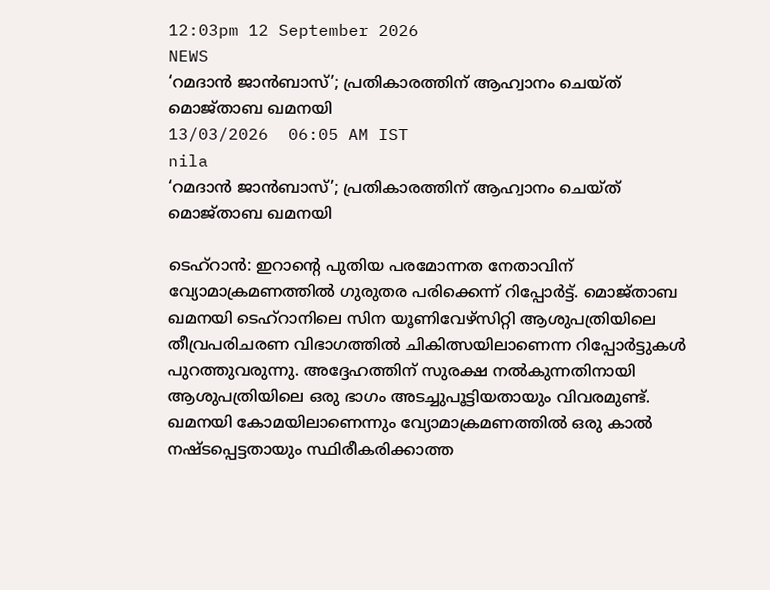12:03pm 12 September 2026
NEWS
‘റമദാൻ ജാൻബാസ്’; പ്രതികാരത്തിന് ആഹ്വാനം ചെയ്ത് മൊജ്താബ ഖമനയി
13/03/2026  06:05 AM IST
nila
‘റമദാൻ ജാൻബാസ്’; പ്രതികാരത്തിന് ആഹ്വാനം ചെയ്ത് മൊജ്താബ ഖമനയി

ടെഹ്റാൻ: ഇറാന്റെ പുതിയ പരമോന്നത നേതാവിന് വ്യോമാക്രമണത്തിൽ ഗുരുതര പരിക്കെന്ന് റിപ്പോർട്ട്. മൊജ്താബ ഖമനയി ടെഹ്റാനിലെ സിന യൂണിവേഴ്സിറ്റി ആശുപത്രിയിലെ തീവ്രപരിചരണ വിഭാഗത്തിൽ ചികിത്സയിലാണെന്ന റിപ്പോർട്ടുകൾ പുറത്തുവരുന്നു. അദ്ദേഹത്തിന് സുരക്ഷ നൽകുന്നതിനായി ആശുപത്രിയിലെ ഒരു ഭാഗം അടച്ചുപൂട്ടിയതായും വിവരമുണ്ട്. ഖമനയി കോമയിലാണെന്നും വ്യോമാക്രമണത്തിൽ ഒരു കാൽ നഷ്ടപ്പെട്ടതായും സ്ഥിരീകരിക്കാത്ത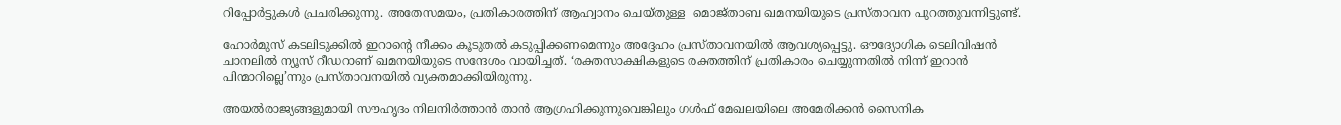റിപ്പോർട്ടുകൾ പ്രചരിക്കുന്നു. അതേസമയം, പ്രതികാരത്തിന് ആഹ്വാനം ചെയ്തുള്ള  മൊജ്താബ ഖമനയിയുടെ പ്രസ്താവന പുറത്തുവന്നിട്ടുണ്ട്.

ഹോർമുസ് കടലിടുക്കിൽ ഇറാന്റെ നീക്കം കൂടുതൽ കടുപ്പിക്കണമെന്നും അദ്ദേഹം പ്രസ്താവനയിൽ ആവശ്യപ്പെട്ടു. ഔദ്യോഗിക ടെലിവിഷൻ ചാനലിൽ ന്യൂസ് റീഡറാണ് ഖമനയിയുടെ സന്ദേശം വായിച്ചത്. ‘രക്തസാക്ഷികളുടെ രക്തത്തിന് പ്രതികാരം ചെയ്യുന്നതിൽ നിന്ന് ഇറാൻ പിന്മാറില്ലെ’ന്നും പ്രസ്താവനയിൽ വ്യക്തമാക്കിയിരുന്നു.

അയൽരാജ്യങ്ങളുമായി സൗഹൃദം നിലനിർത്താൻ താൻ ആഗ്രഹിക്കുന്നുവെങ്കിലും ഗൾഫ് മേഖലയിലെ അമേരിക്കൻ സൈനിക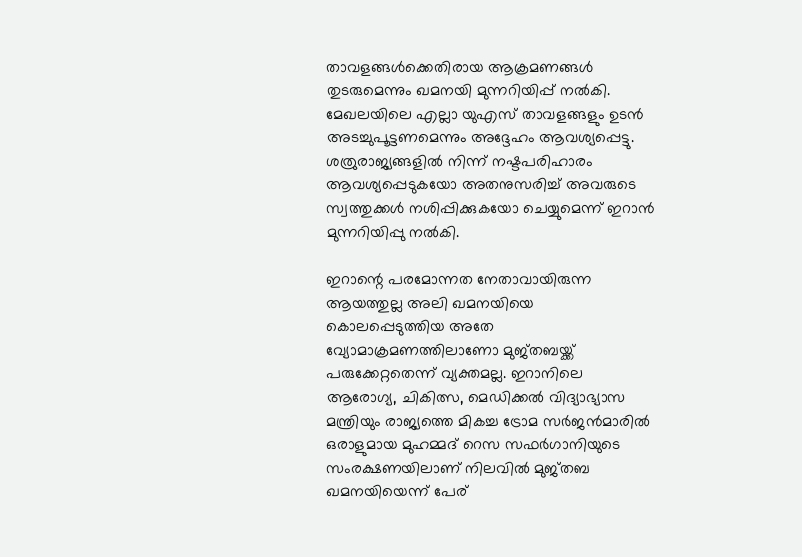താവളങ്ങൾക്കെതിരായ ആക്രമണങ്ങൾ തുടരുമെന്നും ഖമനയി മുന്നറിയിപ്പ് നൽകി. മേഖലയിലെ എല്ലാ യുഎസ് താവളങ്ങളും ഉടൻ അടച്ചുപൂട്ടണമെന്നും അദ്ദേഹം ആവശ്യപ്പെട്ടു. ശത്രുരാജ്യങ്ങളിൽ നിന്ന് നഷ്ടപരിഹാരം ആവശ്യപ്പെടുകയോ അതനുസരിച്ച് അവരുടെ സ്വത്തുക്കൾ നശിപ്പിക്കുകയോ ചെയ്യുമെന്ന് ഇറാൻ മുന്നറിയിപ്പു നൽകി.

ഇറാന്റെ പരമോന്നത നേതാവായിരുന്ന ആയത്തുല്ല അലി ഖമനയിയെ കൊലപ്പെടുത്തിയ അതേ വ്യോമാക്രമണത്തിലാണോ മുജ്തബയ്ക്ക് പരുക്കേറ്റതെന്ന് വ്യക്തമല്ല. ഇറാനിലെ ആരോഗ്യ, ചികിത്സ, മെഡിക്കൽ വിദ്യാഭ്യാസ മന്ത്രിയും രാജ്യത്തെ മികച്ച ട്രോമ സർജൻമാരിൽ ഒരാളുമായ മുഹമ്മദ് റെസ സഫർഗാനിയുടെ സംരക്ഷണയിലാണ് നിലവിൽ മുജ്തബ ഖമനയിയെന്ന് പേര്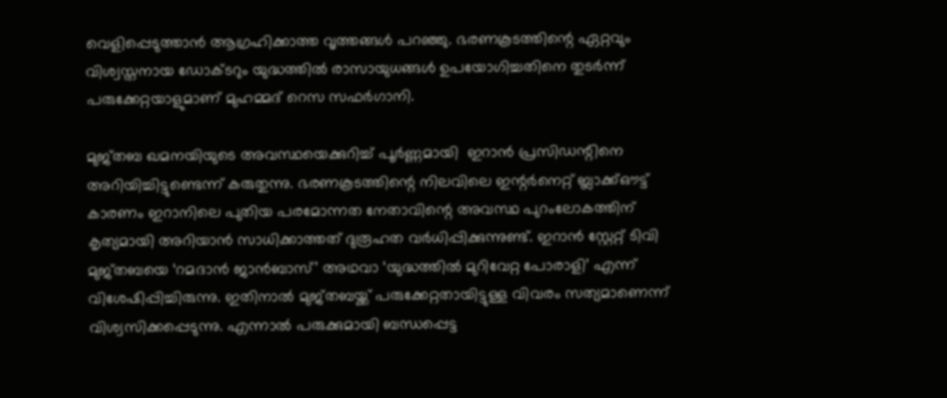വെളിപ്പെടുത്താൻ ആഗ്രഹിക്കാത്ത വൃത്തങ്ങൾ പറഞ്ഞു. ഭരണകൂടത്തിന്റെ ഏറ്റവും വിശ്വസ്തനായ ഡോക്ടറും യുദ്ധത്തിൽ രാസായുധങ്ങൾ ഉപയോഗിച്ചതിനെ തുടർന്ന് പരുക്കേറ്റയാളുമാണ് മുഹമ്മദ് റെസ സഫർഗാനി.

മുജ്തബ ഖമനയിയുടെ അവസ്ഥയെക്കുറിച്ച് പൂർണ്ണമായി  ഇറാൻ പ്രസിഡന്റിനെ അറിയിച്ചിട്ടുണ്ടെന്ന് കരുതുന്നു. ഭരണകൂടത്തിന്റെ നിലവിലെ ഇന്റർനെറ്റ് ബ്ലാക്ക്ഔട്ട് കാരണം ഇറാനിലെ പുതിയ പരമോന്നത നേതാവിന്റെ അവസ്ഥ പുറംലോകത്തിന് കൃത്യമായി അറിയാൻ സാധിക്കാത്തത് ദുരൂഹത വർധിപ്പിക്കുന്നുണ്ട്. ഇറാൻ സ്റ്റേറ്റ് ടിവി മുജ്തബയെ ‘റമദാൻ ജാൻബാസ്’ അഥവാ ‘യുദ്ധത്തിൽ മുറിവേറ്റ പോരാളി’ എന്ന് വിശേഷിപ്പിച്ചിരുന്നു. ഇതിനാൽ മുജ്തബയ്ക്ക് പരുക്കേറ്റതായിട്ടുള്ള വിവരം സത്യമാണെന്ന് വിശ്വസിക്കപ്പെടുന്നു. എന്നാൽ പരുക്കുമായി ബന്ധപ്പെട്ട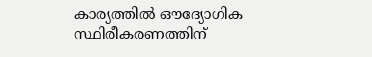കാര്യത്തിൽ ഔദ്യോഗിക സ്ഥിരീകരണത്തിന്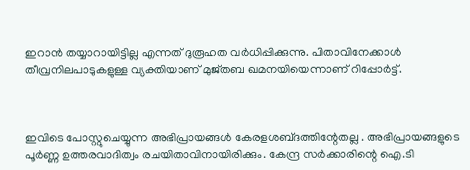ഇറാൻ തയ്യാറായിട്ടില്ല എന്നത് ദുരൂഹത വർധിപ്പിക്കുന്നു. പിതാവിനേക്കാൾ തീവ്രനിലപാടുകളുള്ള വ്യക്തിയാണ് മുജ്തബ ഖമനയിയെന്നാണ് റിപ്പോർട്ട്.



ഇവിടെ പോസ്റ്റുചെയ്യുന്ന അഭിപ്രായങ്ങള്‍ കേരളശബ്‌ദത്തിന്റേതല്ല . അഭിപ്രായങ്ങളുടെ പൂര്‍ണ്ണ ഉത്തരവാദിത്വം രചയിതാവിനായിരിക്കും. കേന്ദ്ര സർക്കാരിന്റെ ഐ.ടി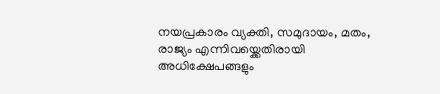നയപ്രകാരം വ്യക്തി, സമുദായം, മതം, രാജ്യം എന്നിവയ്ക്കെതിരായി അധിക്ഷേപങ്ങളും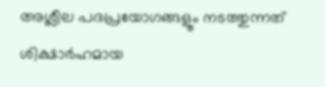അശ്ലീല പദപ്രയോഗങ്ങളൂം നടത്തുന്നത് ശിക്ഷാര്‍ഹമായ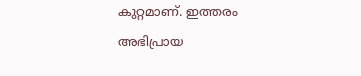കുറ്റമാണ്. ഇത്തരം അഭിപ്രായ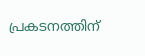പ്രകടനത്തിന്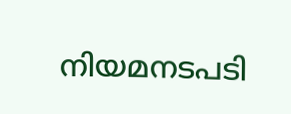നിയമനടപടി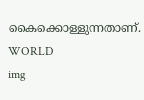കൈക്കൊള്ളുന്നതാണ്.
WORLD
img